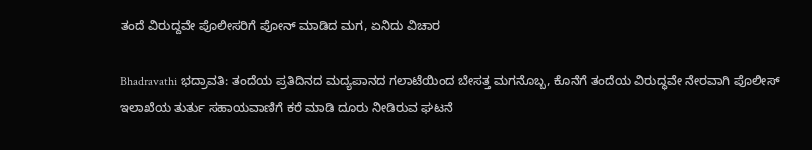ತಂದೆ ವಿರುದ್ದವೇ ಪೊಲೀಸರಿಗೆ ಪೋನ್ ಮಾಡಿದ ಮಗ, ಏನಿದು ವಿಚಾರ

Bhadravathi ಭದ್ರಾವತಿ: ತಂದೆಯ ಪ್ರತಿದಿನದ ಮದ್ಯಪಾನದ ಗಲಾಟೆಯಿಂದ ಬೇಸತ್ತ ಮಗನೊಬ್ಬ, ಕೊನೆಗೆ ತಂದೆಯ ವಿರುದ್ಧವೇ ನೇರವಾಗಿ ಪೊಲೀಸ್ ಇಲಾಖೆಯ ತುರ್ತು ಸಹಾಯವಾಣಿಗೆ ಕರೆ ಮಾಡಿ ದೂರು ನೀಡಿರುವ ಘಟನೆ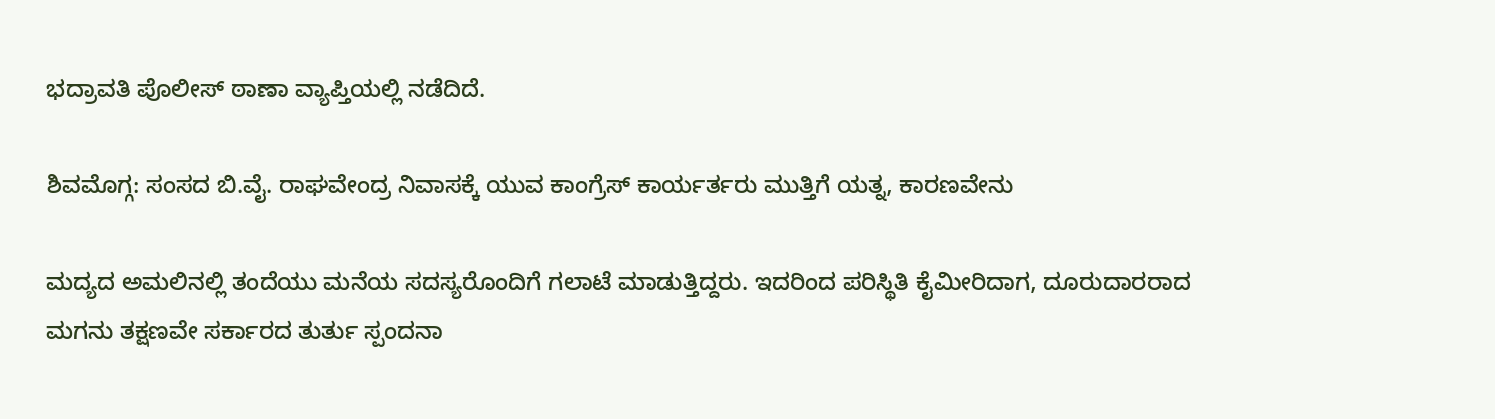ಭದ್ರಾವತಿ ಪೊಲೀಸ್ ಠಾಣಾ ವ್ಯಾಪ್ತಿಯಲ್ಲಿ ನಡೆದಿದೆ.

ಶಿವಮೊಗ್ಗ: ಸಂಸದ ಬಿ.ವೈ. ರಾಘವೇಂದ್ರ ನಿವಾಸಕ್ಕೆ ಯುವ ಕಾಂಗ್ರೆಸ್ ಕಾರ್ಯರ್ತರು ಮುತ್ತಿಗೆ ಯತ್ನ, ಕಾರಣವೇನು

ಮದ್ಯದ ಅಮಲಿನಲ್ಲಿ ತಂದೆಯು ಮನೆಯ ಸದಸ್ಯರೊಂದಿಗೆ ಗಲಾಟೆ ಮಾಡುತ್ತಿದ್ದರು. ಇದರಿಂದ ಪರಿಸ್ಥಿತಿ ಕೈಮೀರಿದಾಗ, ದೂರುದಾರರಾದ ಮಗನು ತಕ್ಷಣವೇ ಸರ್ಕಾರದ ತುರ್ತು ಸ್ಪಂದನಾ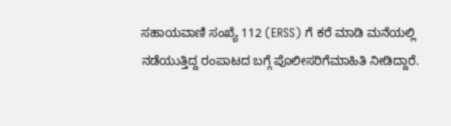ಸಹಾಯವಾಣಿ ಸಂಖ್ಯೆ 112 (ERSS) ಗೆ ಕರೆ ಮಾಡಿ ಮನೆಯಲ್ಲಿ ನಡೆಯುತ್ತಿದ್ದ ರಂಪಾಟದ ಬಗ್ಗೆ ಪೊಲೀಸರಿಗೆಮಾಹಿತಿ ನೀಡಿದ್ದಾರೆ.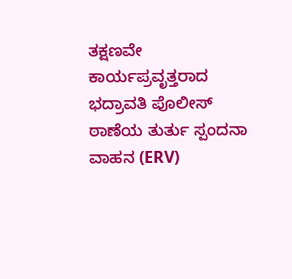ತಕ್ಷಣವೇ ಕಾರ್ಯಪ್ರವೃತ್ತರಾದ ಭದ್ರಾವತಿ ಪೊಲೀಸ್ ಠಾಣೆಯ ತುರ್ತು ಸ್ಪಂದನಾ ವಾಹನ (ERV)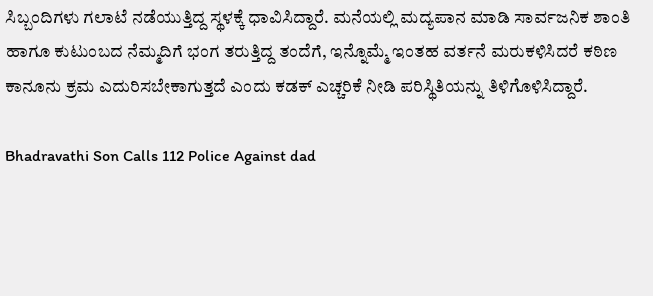ಸಿಬ್ಬಂದಿಗಳು ಗಲಾಟೆ ನಡೆಯುತ್ತಿದ್ದ ಸ್ಥಳಕ್ಕೆ ಧಾವಿಸಿದ್ದಾರೆ. ಮನೆಯಲ್ಲಿ ಮದ್ಯಪಾನ ಮಾಡಿ ಸಾರ್ವಜನಿಕ ಶಾಂತಿ ಹಾಗೂ ಕುಟುಂಬದ ನೆಮ್ಮದಿಗೆ ಭಂಗ ತರುತ್ತಿದ್ದ ತಂದೆಗೆ, ಇನ್ನೊಮ್ಮೆ ಇಂತಹ ವರ್ತನೆ ಮರುಕಳಿಸಿದರೆ ಕಠಿಣ ಕಾನೂನು ಕ್ರಮ ಎದುರಿಸಬೇಕಾಗುತ್ತದೆ ಎಂದು ಕಡಕ್ ಎಚ್ಚರಿಕೆ ನೀಡಿ ಪರಿಸ್ಥಿತಿಯನ್ನು ತಿಳಿಗೊಳಿಸಿದ್ದಾರೆ.

Bhadravathi Son Calls 112 Police Against dad